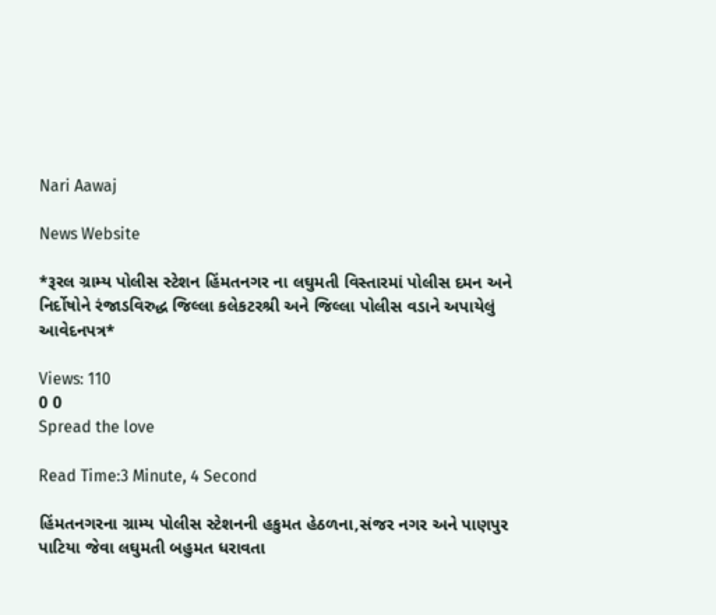Nari Aawaj

News Website

*રૂરલ ગ્રામ્ય પોલીસ સ્ટેશન હિંમતનગર ના લઘુમતી વિસ્તારમાં પોલીસ દમન અને નિર્દોષોને રંજાડવિરુદ્ધ જિલ્લા કલેકટરશ્રી અને જિલ્લા પોલીસ વડાને અપાયેલું આવેદનપત્ર*

Views: 110
0 0
Spread the love

Read Time:3 Minute, 4 Second

હિંમતનગરના ગ્રામ્ય પોલીસ સ્ટેશનની હકુમત હેઠળના,સંજર નગર અને પાણપુર પાટિયા જેવા લઘુમતી બહુમત ધરાવતા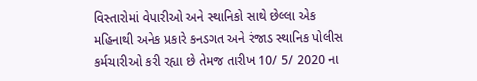વિસ્તારોમાં વેપારીઓ અને સ્થાનિકો સાથે છેલ્લા એક મહિનાથી અનેક પ્રકારે કનડગત અને રંજાડ સ્થાનિક પોલીસ કર્મચારીઓ કરી રહ્યા છે તેમજ તારીખ 10/ 5/ 2020 ના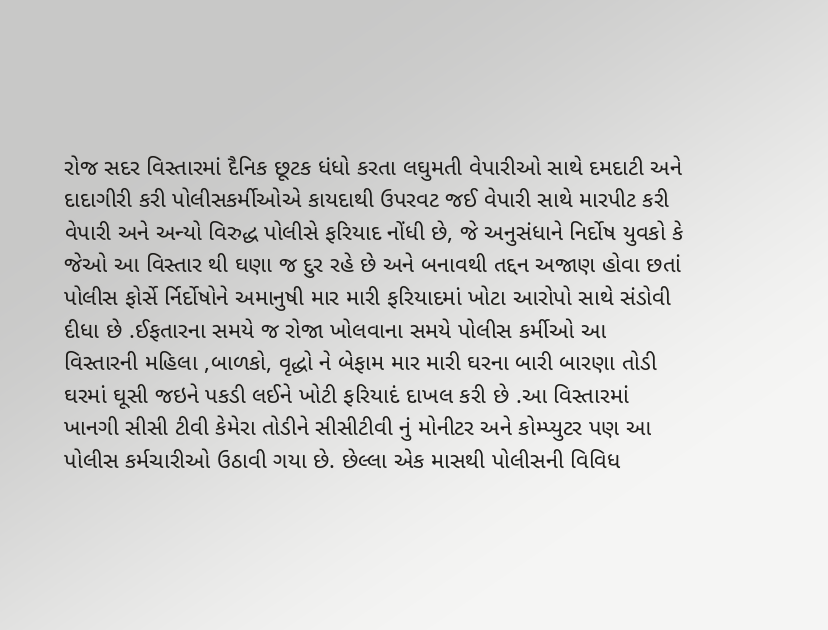રોજ સદર વિસ્તારમાં દૈનિક છૂટક ધંધો કરતા લઘુમતી વેપારીઓ સાથે દમદાટી અને દાદાગીરી કરી પોલીસકર્મીઓએ કાયદાથી ઉપરવટ જઈ વેપારી સાથે મારપીટ કરી વેપારી અને અન્યો વિરુદ્ધ પોલીસે ફરિયાદ નોંધી છે, જે અનુસંધાને નિર્દોષ યુવકો કે જેઓ આ વિસ્તાર થી ઘણા જ દુર રહે છે અને બનાવથી તદ્દન અજાણ હોવા છતાં પોલીસ ફોર્સે ર્નિર્દોષોને અમાનુષી માર મારી ફરિયાદમાં ખોટા આરોપો સાથે સંડોવી દીધા છે .ઈફતારના સમયે જ રોજા ખોલવાના સમયે પોલીસ કર્મીઓ આ વિસ્તારની મહિલા ,બાળકો, વૃદ્ધો ને બેફામ માર મારી ઘરના બારી બારણા તોડી ઘરમાં ઘૂસી જઇને પકડી લઈને ખોટી ફરિયાદં દાખલ કરી છે .આ વિસ્તારમાં ખાનગી સીસી ટીવી કેમેરા તોડીને સીસીટીવી નું મોનીટર અને કોમ્પ્યુટર પણ આ પોલીસ કર્મચારીઓ ઉઠાવી ગયા છે. છેલ્લા એક માસથી પોલીસની વિવિધ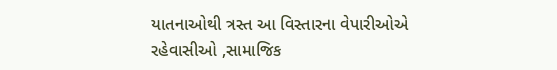યાતનાઓથી ત્રસ્ત આ વિસ્તારના વેપારીઓએ રહેવાસીઓ ,સામાજિક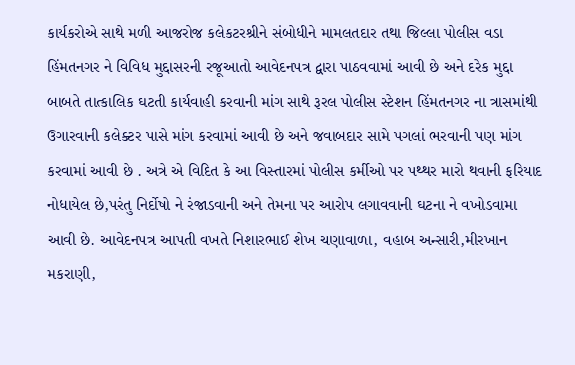કાર્યકરોએ સાથે મળી આજરોજ કલેકટરશ્રીને સંબોધીને મામલતદાર તથા જિલ્લા પોલીસ વડા હિંમતનગર ને વિવિધ મુદ્દાસરની રજૂઆતો આવેદનપત્ર દ્વારા પાઠવવામાં આવી છે અને દરેક મુદ્દા બાબતે તાત્કાલિક ઘટતી કાર્યવાહી કરવાની માંગ સાથે રૂરલ પોલીસ સ્ટેશન હિંમતનગર ના ત્રાસમાંથી ઉગારવાની કલેક્ટર પાસે માંગ કરવામાં આવી છે અને જવાબદાર સામે પગલાં ભરવાની પણ માંગ કરવામાં આવી છે . અત્રે એ વિદિત કે આ વિસ્તારમાં પોલીસ કર્મીઓ પર પથ્થર મારો થવાની ફરિયાદ નોધાયેલ છે,પરંતુ નિર્દોષો ને રંજાડવાની અને તેમના પર આરોપ લગાવવાની ઘટના ને વખોડવામા આવી છે. આવેદનપત્ર આપતી વખતે નિશારભાઈ શેખ ચણાવાળા, વહાબ અન્સારી,મીરખાન મકરાણી,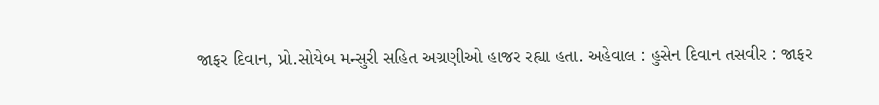જાફર દિવાન, પ્રો.સોયેબ મન્સુરી સહિત અગ્રણીઓ હાજર રહ્યા હતા. અહેવાલ : હુસેન દિવાન તસવીર : જાફર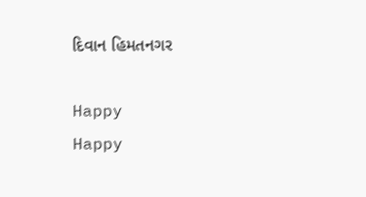દિવાન હિમતનગર

Happy
Happy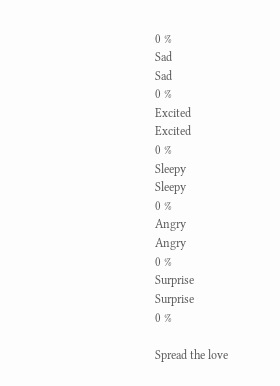0 %
Sad
Sad
0 %
Excited
Excited
0 %
Sleepy
Sleepy
0 %
Angry
Angry
0 %
Surprise
Surprise
0 %

Spread the love